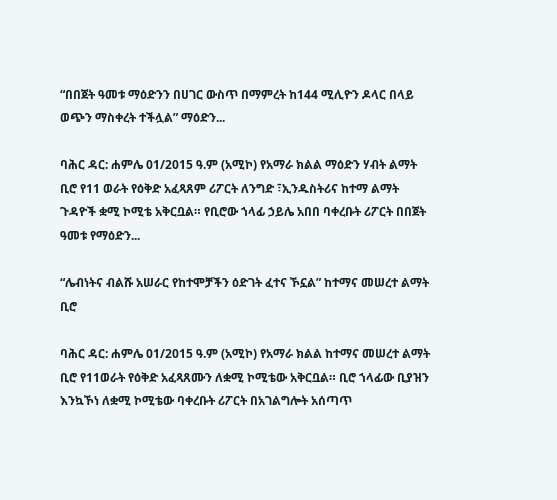“በበጀት ዓመቱ ማዕድንን በሀገር ውስጥ በማምረት ከ144 ሚሊዮን ዶላር በላይ ወጭን ማስቀረት ተችሏል” ማዕድን...

ባሕር ዳር: ሐምሌ 01/2015 ዓ.ም (አሚኮ) የአማራ ክልል ማዕድን ሃብት ልማት ቢሮ የ11 ወራት የዕቅድ አፈጻጸም ሪፖርት ለንግድ ፣ኢንዱስትሪና ከተማ ልማት ጉዳዮች ቋሚ ኮሚቴ አቅርቧል። የቢሮው ኀላፊ ኃይሌ አበበ ባቀረቡት ሪፖርት በበጀት ዓመቱ የማዕድን...

“ሌብነትና ብልሹ አሠራር የከተሞቻችን ዕድገት ፈተና ኾኗል” ከተማና መሠረተ ልማት ቢሮ

ባሕር ዳር: ሐምሌ 01/2015 ዓ.ም (አሚኮ) የአማራ ክልል ከተማና መሠረተ ልማት ቢሮ የ11ወራት የዕቅድ አፈጻጸሙን ለቋሚ ኮሚቴው አቅርቧል። ቢሮ ኀላፊው ቢያዝን እንኳኾነ ለቋሚ ኮሚቴው ባቀረቡት ሪፖርት በአገልግሎት አሰጣጥ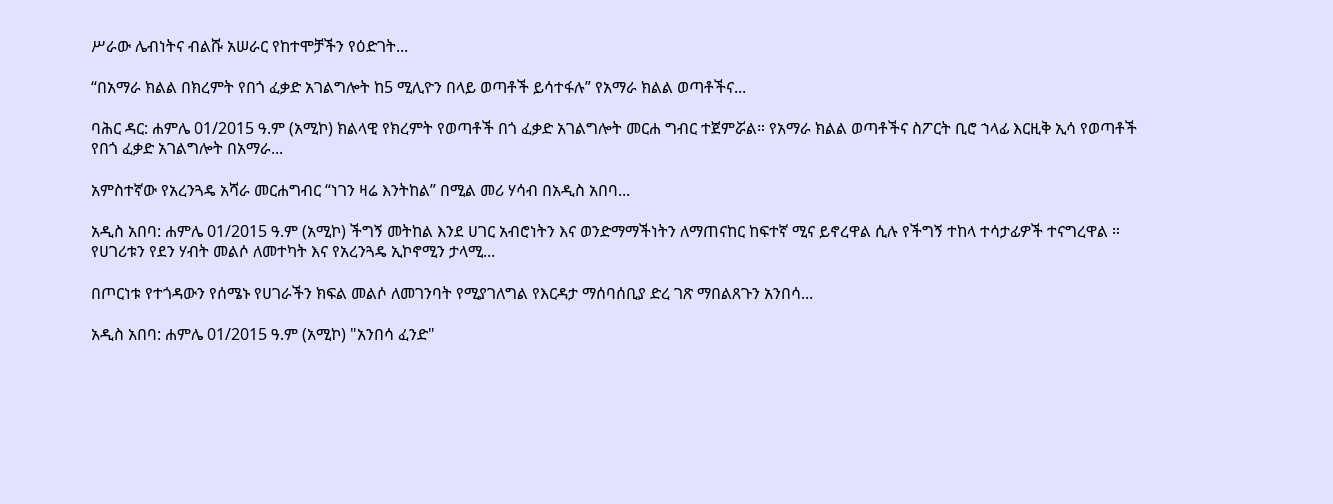ሥራው ሌብነትና ብልሹ አሠራር የከተሞቻችን የዕድገት...

“በአማራ ክልል በክረምት የበጎ ፈቃድ አገልግሎት ከ5 ሚሊዮን በላይ ወጣቶች ይሳተፋሉ” የአማራ ክልል ወጣቶችና...

ባሕር ዳር: ሐምሌ 01/2015 ዓ.ም (አሚኮ) ክልላዊ የክረምት የወጣቶች በጎ ፈቃድ አገልግሎት መርሐ ግብር ተጀምሯል። የአማራ ክልል ወጣቶችና ስፖርት ቢሮ ኀላፊ እርዚቅ ኢሳ የወጣቶች የበጎ ፈቃድ አገልግሎት በአማራ...

አምስተኛው የአረንጓዴ አሻራ መርሐግብር “ነገን ዛሬ እንትከል” በሚል መሪ ሃሳብ በአዲስ አበባ...

አዲስ አበባ: ሐምሌ 01/2015 ዓ.ም (አሚኮ) ችግኝ መትከል እንደ ሀገር አብሮነትን እና ወንድማማችነትን ለማጠናከር ከፍተኛ ሚና ይኖረዋል ሲሉ የችግኝ ተከላ ተሳታፊዎች ተናግረዋል ። የሀገሪቱን የደን ሃብት መልሶ ለመተካት እና የአረንጓዴ ኢኮኖሚን ታላሚ...

በጦርነቱ የተጎዳውን የሰሜኑ የሀገራችን ክፍል መልሶ ለመገንባት የሚያገለግል የእርዳታ ማሰባሰቢያ ድረ ገጽ ማበልጸጉን አንበሳ...

አዲስ አበባ: ሐምሌ 01/2015 ዓ.ም (አሚኮ) "አንበሳ ፈንድ"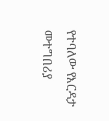የተባለው የእርዳታ መተግበሪያ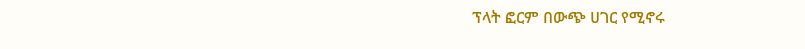ፕላት ፎርም በውጭ ሀገር የሚኖሩ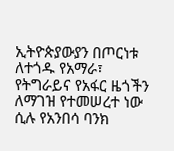ኢትዮጵያውያን በጦርነቱ ለተጎዱ የአማራ፣ የትግራይና የአፋር ዜጎችን ለማገዝ የተመሠረተ ነው ሲሉ የአንበሳ ባንክ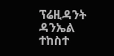ፕሬዚዳንት ዳንኤል ተከስተ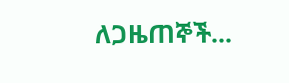ለጋዜጠኞች...